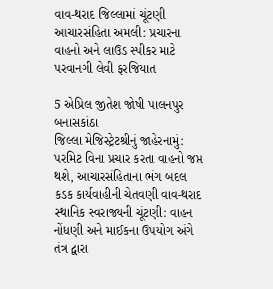વાવ-થરાદ જિલ્લામાં ચૂંટણી આચારસંહિતા અમલી: પ્રચારના વાહનો અને લાઉડ સ્પીકર માટે પરવાનગી લેવી ફરજિયાત

5 એપ્રિલ જીતેશ જોષી પાલનપુર બનાસકાંઠા
જિલ્લા મેજિસ્ટ્રેટશ્રીનું જાહેરનામું: પરમિટ વિના પ્રચાર કરતા વાહનો જપ્ત થશે, આચારસંહિતાના ભંગ બદલ કડક કાર્યવાહીની ચેતવણી વાવ-થરાદ સ્થાનિક સ્વરાજ્યની ચૂંટણી: વાહન નોંધણી અને માઈકના ઉપયોગ અંગે તંત્ર દ્વારા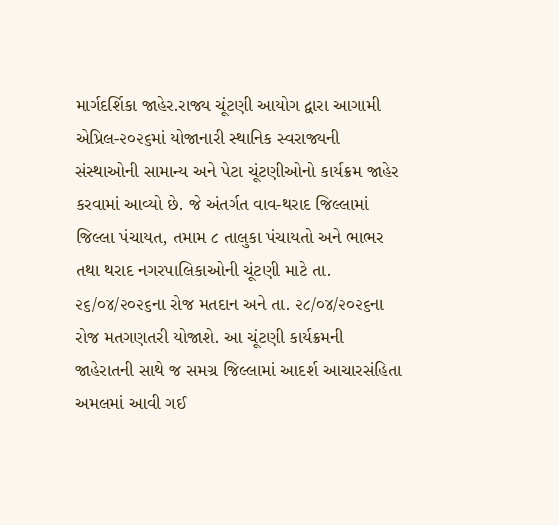માર્ગદર્શિકા જાહેર.રાજ્ય ચૂંટણી આયોગ દ્વારા આગામી એપ્રિલ-૨૦૨૬માં યોજાનારી સ્થાનિક સ્વરાજ્યની સંસ્થાઓની સામાન્ય અને પેટા ચૂંટણીઓનો કાર્યક્રમ જાહેર કરવામાં આવ્યો છે. જે અંતર્ગત વાવ-થરાદ જિલ્લામાં જિલ્લા પંચાયત, તમામ ૮ તાલુકા પંચાયતો અને ભાભર તથા થરાદ નગરપાલિકાઓની ચૂંટણી માટે તા. ૨૬/૦૪/૨૦૨૬ના રોજ મતદાન અને તા. ૨૮/૦૪/૨૦૨૬ના રોજ મતગણતરી યોજાશે. આ ચૂંટણી કાર્યક્રમની જાહેરાતની સાથે જ સમગ્ર જિલ્લામાં આદર્શ આચારસંહિતા અમલમાં આવી ગઈ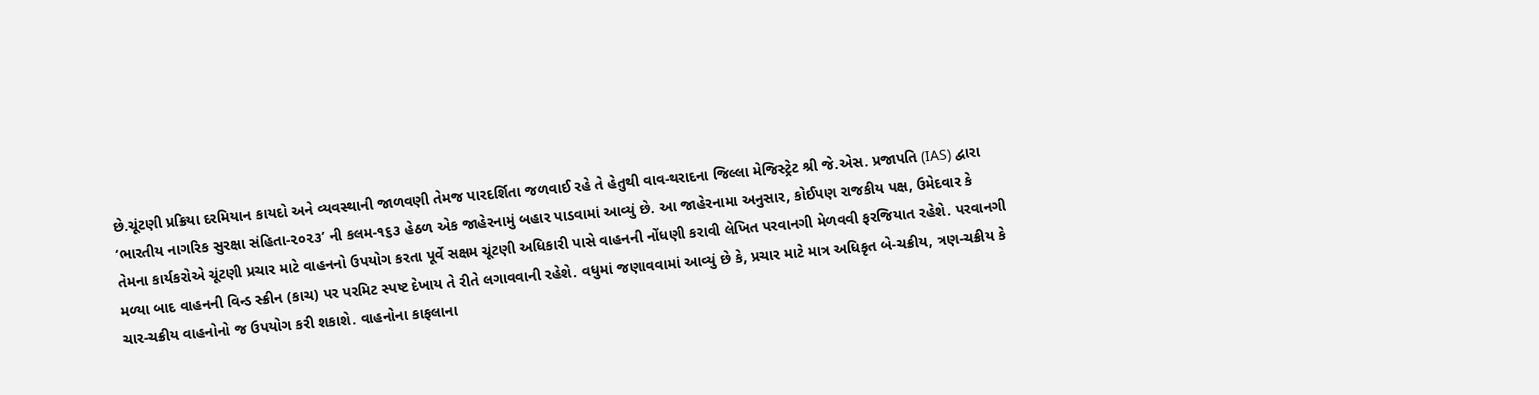છે.ચૂંટણી પ્રક્રિયા દરમિયાન કાયદો અને વ્યવસ્થાની જાળવણી તેમજ પારદર્શિતા જળવાઈ રહે તે હેતુથી વાવ-થરાદના જિલ્લા મેજિસ્ટ્રેટ શ્રી જે.એસ. પ્રજાપતિ (IAS) દ્વારા ‘ભારતીય નાગરિક સુરક્ષા સંહિતા-૨૦૨૩’ ની કલમ-૧૬૩ હેઠળ એક જાહેરનામું બહાર પાડવામાં આવ્યું છે. આ જાહેરનામા અનુસાર, કોઈપણ રાજકીય પક્ષ, ઉમેદવાર કે તેમના કાર્યકરોએ ચૂંટણી પ્રચાર માટે વાહનનો ઉપયોગ કરતા પૂર્વે સક્ષમ ચૂંટણી અધિકારી પાસે વાહનની નોંધણી કરાવી લેખિત પરવાનગી મેળવવી ફરજિયાત રહેશે. પરવાનગી મળ્યા બાદ વાહનની વિન્ડ સ્ક્રીન (કાચ) પર પરમિટ સ્પષ્ટ દેખાય તે રીતે લગાવવાની રહેશે. વધુમાં જણાવવામાં આવ્યું છે કે, પ્રચાર માટે માત્ર અધિકૃત બે-ચક્રીય, ત્રણ-ચક્રીય કે ચાર-ચક્રીય વાહનોનો જ ઉપયોગ કરી શકાશે. વાહનોના કાફલાના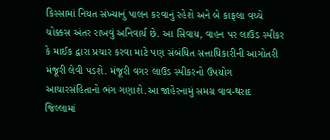કિસ્સામાં નિયત સંખ્યાનું પાલન કરવાનું રહેશે અને બે કાફલા વચ્ચે ચોક્કસ અંતર રાખવું અનિવાર્ય છે. આ સિવાય, વાહન પર લાઉડ સ્પીકર કે માઈક દ્વારા પ્રચાર કરવા માટે પણ સંબંધિત સત્તાધિકારીની આગોતરી મંજૂરી લેવી પડશે. મંજૂરી વગર લાઉડ સ્પીકરનો ઉપયોગ આચારસંહિતાનો ભંગ ગણાશે.આ જાહેરનામું સમગ્ર વાવ-થરાદ જિલ્લામાં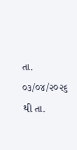તા. ૦૩/૦૪/૨૦૨૬ થી તા.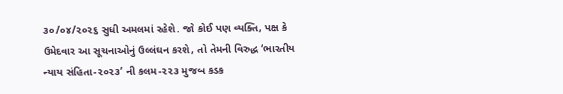૩૦/૦૪/૨૦૨૬ સુધી અમલમાં રહેશે. જો કોઈ પણ વ્યક્તિ, પક્ષ કે ઉમેદવાર આ સૂચનાઓનું ઉલ્લંઘન કરશે, તો તેમની વિરુદ્ધ ‘ભારતીય ન્યાય સંહિતા-૨૦૨૩’ ની કલમ-૨૨૩ મુજબ કડક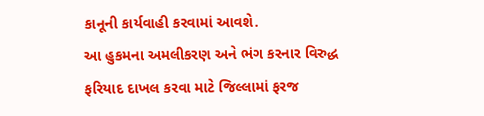કાનૂની કાર્યવાહી કરવામાં આવશે.
આ હુકમના અમલીકરણ અને ભંગ કરનાર વિરુદ્ધ ફરિયાદ દાખલ કરવા માટે જિલ્લામાં ફરજ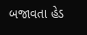બજાવતા હેડ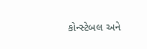કોન્સ્ટેબલ અને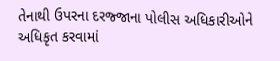તેનાથી ઉપરના દરજ્જાના પોલીસ અધિકારીઓને અધિકૃત કરવામાં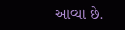આવ્યા છે.